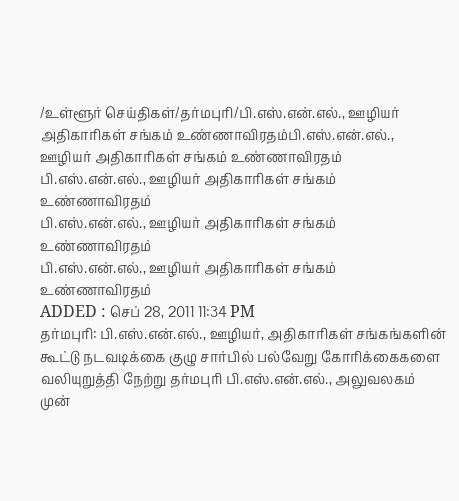/உள்ளூர் செய்திகள்/தர்மபுரி/பி.எஸ்.என்.எல்., ஊழியர் அதிகாரிகள் சங்கம் உண்ணாவிரதம்பி.எஸ்.என்.எல்., ஊழியர் அதிகாரிகள் சங்கம் உண்ணாவிரதம்
பி.எஸ்.என்.எல்., ஊழியர் அதிகாரிகள் சங்கம் உண்ணாவிரதம்
பி.எஸ்.என்.எல்., ஊழியர் அதிகாரிகள் சங்கம் உண்ணாவிரதம்
பி.எஸ்.என்.எல்., ஊழியர் அதிகாரிகள் சங்கம் உண்ணாவிரதம்
ADDED : செப் 28, 2011 11:34 PM
தர்மபுரி: பி.எஸ்.என்.எல்., ஊழியர், அதிகாரிகள் சங்கங்களின் கூட்டு நடவடிக்கை குழு சார்பில் பல்வேறு கோரிக்கைகளை வலியுறுத்தி நேற்று தர்மபுரி பி.எஸ்.என்.எல்., அலுவலகம் முன்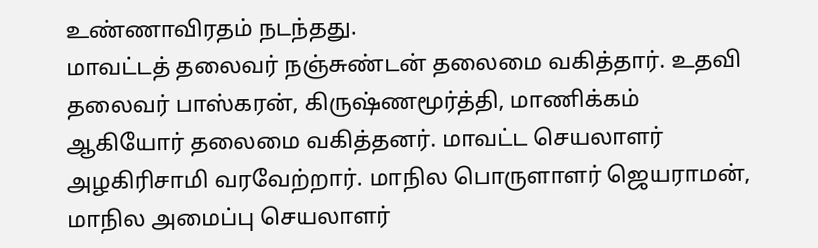உண்ணாவிரதம் நடந்தது.
மாவட்டத் தலைவர் நஞ்சுண்டன் தலைமை வகித்தார். உதவி தலைவர் பாஸ்கரன், கிருஷ்ணமூர்த்தி, மாணிக்கம் ஆகியோர் தலைமை வகித்தனர். மாவட்ட செயலாளர் அழகிரிசாமி வரவேற்றார். மாநில பொருளாளர் ஜெயராமன், மாநில அமைப்பு செயலாளர்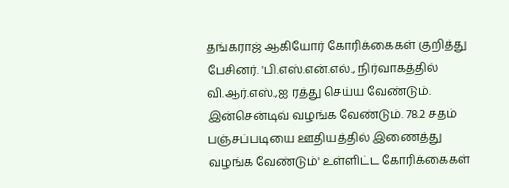தங்கராஜ் ஆகியோர் கோரிக்கைகள் குறித்து பேசினர். 'பி.எஸ்.என்.எல்., நிர்வாகத்தில் வி.ஆர்.எஸ்.,ஐ ரத்து செய்ய வேண்டும். இன்சென்டிவ் வழங்க வேண்டும். 78.2 சதம் பஞ்சப்படியை ஊதியத்தில் இணைத்து வழங்க வேண்டும்' உள்ளிட்ட கோரிக்கைகள்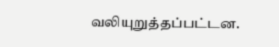வலியுறுத்தப்பட்டன.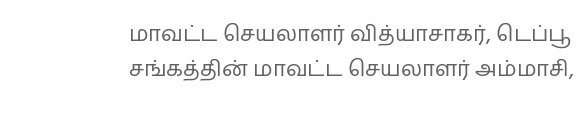மாவட்ட செயலாளர் வித்யாசாகர், டெப்பூ சங்கத்தின் மாவட்ட செயலாளர் அம்மாசி,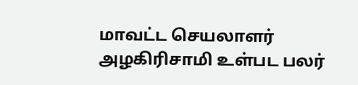மாவட்ட செயலாளர் அழகிரிசாமி உள்பட பலர்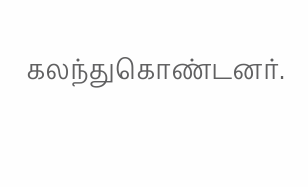கலந்துகொண்டனர்.